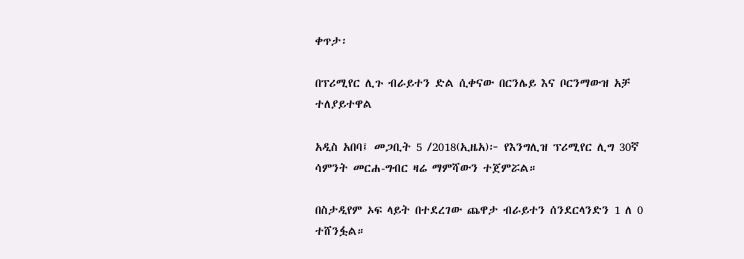ቀጥታ፡

በፕሪሚየር ሊጉ ብራይተን ድል ሲቀናው በርንሌይ እና ቦርንማውዝ አቻ ተለያይተዋል

አዲስ አበባ፤ መጋቢት 5 /2018(ኢዜአ)፦ የእንግሊዝ ፕሪሚየር ሊግ 30ኛ ሳምንት መርሐ-ግብር ዛሬ ማምሻውን ተጀምሯል።

በስታዲየም ኦፍ ላይት በተደረገው ጨዋታ ብራይተን ሰንደርላንድን 1 ለ 0 ተሸንፏል።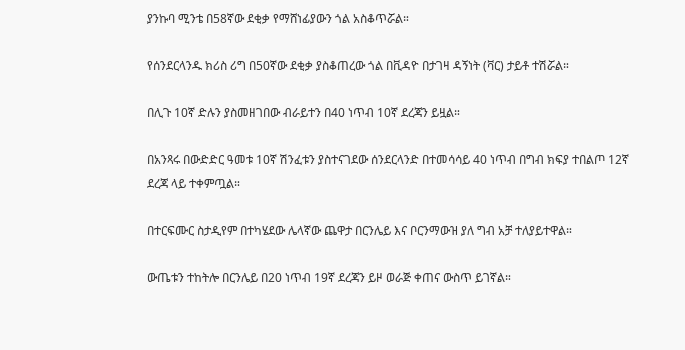ያንኩባ ሚንቴ በ58ኛው ደቂቃ የማሸነፊያውን ጎል አስቆጥሯል።

የሰንደርላንዱ ክሪስ ሪግ በ50ኛው ደቂቃ ያስቆጠረው ጎል በቪዳዮ በታገዛ ዳኝነት (ቫር) ታይቶ ተሽሯል።

በሊጉ 10ኛ ድሉን ያስመዘገበው ብራይተን በ40 ነጥብ 10ኛ ደረጃን ይዟል።

በአንጻሩ በውድድር ዓመቱ 10ኛ ሽንፈቱን ያስተናገደው ሰንደርላንድ በተመሳሳይ 40 ነጥብ በግብ ክፍያ ተበልጦ 12ኛ ደረጃ ላይ ተቀምጧል።

በተርፍሙር ስታዲየም በተካሄደው ሌላኛው ጨዋታ በርንሌይ እና ቦርንማውዝ ያለ ግብ አቻ ተለያይተዋል።

ውጤቱን ተከትሎ በርንሌይ በ20 ነጥብ 19ኛ ደረጃን ይዞ ወራጅ ቀጠና ውስጥ ይገኛል።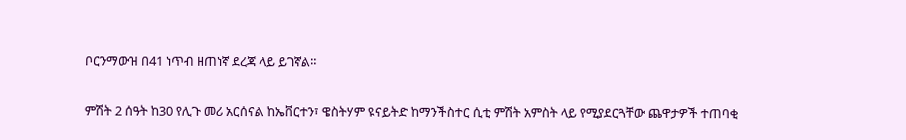ቦርንማውዝ በ41 ነጥብ ዘጠነኛ ደረጃ ላይ ይገኛል።

ምሽት 2 ሰዓት ከ30 የሊጉ መሪ አርሰናል ከኤቨርተን፣ ዌስትሃም ዩናይትድ ከማንችስተር ሲቲ ምሽት አምስት ላይ የሚያደርጓቸው ጨዋታዎች ተጠባቂ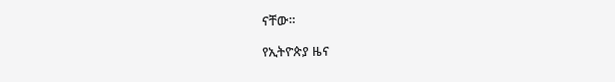ናቸው።

የኢትዮጵያ ዜና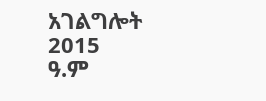አገልግሎት
2015
ዓ.ም